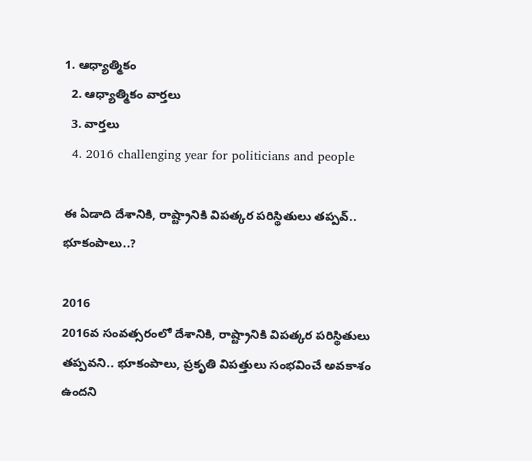1. ఆధ్యాత్మికం
  2. ఆధ్యాత్మికం వార్తలు
  3. వార్తలు
  4. 2016 challenging year for politicians and people

ఈ ఏడాది దేశానికి, రాష్ట్రానికి విపత్కర పరిస్థితులు తప్పవ్.. భూకంపాలు..?

2016
2016వ సంవత్సరంలో దేశానికి, రాష్ట్రానికి విపత్కర పరిస్థితులు తప్పవని.. భూకంపాలు, ప్రకృతి విపత్తులు సంభవించే అవకాశం ఉందని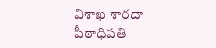విశాఖ శారదా పీఠాధిపతి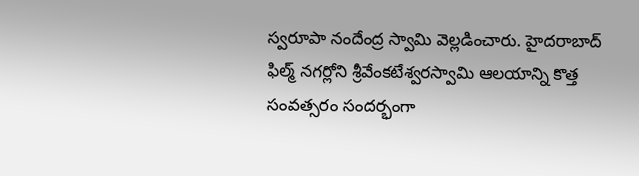స్వరూపా నందేంద్ర స్వామి వెల్లడించారు. హైదరాబాద్ ఫిల్మ్ నగర్లోని శ్రీవేంకటేశ్వరస్వామి ఆలయాన్ని కొత్త సంవత్సరం సందర్భంగా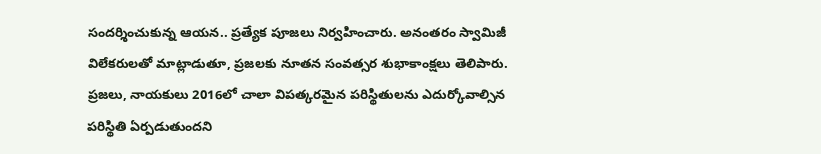సందర్శించుకున్న ఆయన.. ప్రత్యేక పూజలు నిర్వహించారు. అనంతరం స్వామిజీ విలేకరులతో మాట్లాడుతూ, ప్రజలకు నూతన సంవత్సర శుభాకాంక్షలు తెలిపారు. ప్రజలు, నాయకులు 2016లో చాలా విపత్కరమైన పరిస్థితులను ఎదుర్కోవాల్సిన పరిస్థితి ఏర్పడుతుందని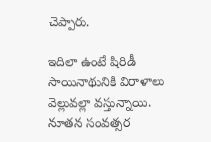చెప్పారు.

ఇదిలా ఉంటే షిరిడీ సాయినాథునికి విరాళాలు వెల్లువల్లా వస్తున్నాయి. నూతన సంవత్సర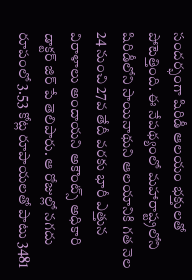సందర్భంగా షిరిడీ ఆలయం భక్తులతో పోటెత్తింది. ఈ నేపథ్యంలో మహారాష్ట్రలోని షిరిడీలోని సాయినాథుని ఆలయానికి గత నెల 24 నుంచి 27వ తేదీ వరకు భారీ ఎత్తున విరాళాలు అందాయని అకౌంట్స్ అధికారి డాక్టర్ జిర్ పే తెలిపారు. ఆ రోజుల్లో నగదు రూపంలో 3.53 కోట్ల రూపాయలతో పాటు 3481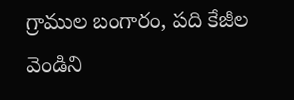గ్రాముల బంగారం, పది కేజీల వెండిని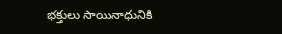భక్తులు సాయినాధునికి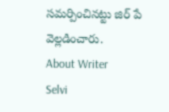సమర్పించినట్టు జిర్ పే వెల్లడించారు.
About Writer
Selvi